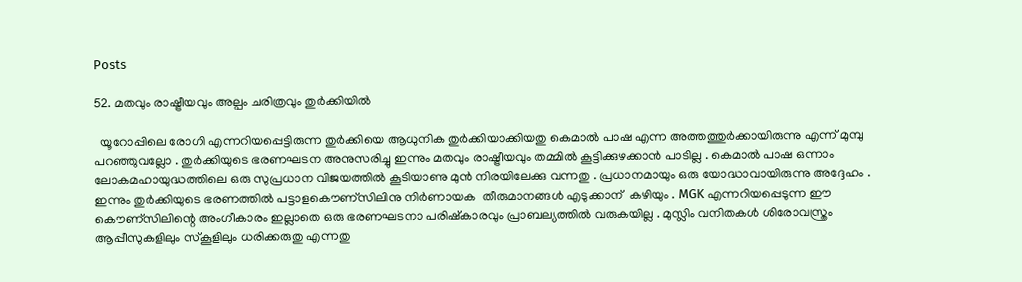Posts

52. മതവും രാഷ്ട്രീയവും അല്പം ചരിത്രവും തുര്‍ക്കിയില്‍

  യൂറോപ്പിലെ രോഗി എന്നറിയപ്പെട്ടിരുന്ന തുര്‍ക്കിയെ ആധുനിക തുര്‍ക്കിയാക്കിയതു കെമാല്‍ പാഷ എന്ന അത്തത്തുര്‍ക്കായിരുന്നു എന്ന് മുമ്പു പറഞ്ഞുവല്ലോ . തുര്‍ക്കിയുടെ ഭരണഘടന അനുസരിച്ചു ഇന്നും മതവും രാഷ്ട്രീയവും തമ്മില്‍ കൂട്ടിക്കുഴക്കാന്‍ പാടില്ല . കെമാല്‍ പാഷ ഒന്നാം ലോകമഹായുദ്ധത്തിലെ ഒരു സുപ്രധാന വിജയത്തില്‍ കൂടിയാണു മുന്‍ നിരയിലേക്കു വന്നതു . പ്രധാനമായും ഒരു യോദ്ധാവായിരുന്നു അദ്ദേഹം . ഇന്നും തുര്‍ക്കിയുടെ ഭരണത്തില്‍ പട്ടാ‍ളകൌണ്സിലിനു നിര്‍ണായക  തീരുമാനങ്ങള്‍ എടുക്കാന് ‍ കഴിയും . MGK എന്നറിയപ്പെടുന്ന ഈ കൌണ്സിലിന്റെ അംഗീകാരം ഇല്ലാതെ ഒരു ഭരണഘടനാ പരിഷ്കാരവും പ്രാബല്യത്തില്‍ വരുകയില്ല . മുസ്ലിം വനിതകള്‍ ശിരോവസ്ത്രം ആപ്പീസുകളിലും സ്കൂളിലും ധരിക്കരുതു എന്നതു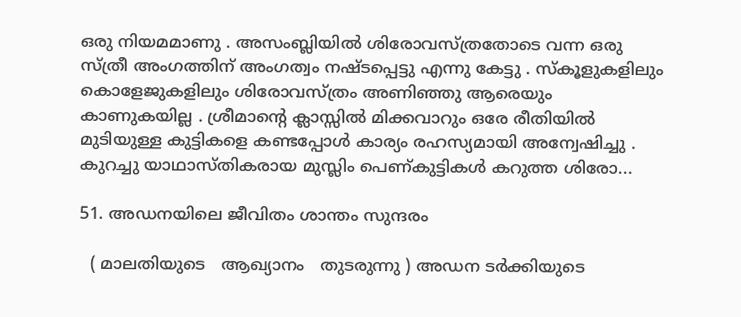ഒരു നിയമമാണു . അസംബ്ലിയില്‍ ശിരോവസ്ത്രതോടെ വന്ന ഒരു സ്ത്രീ അംഗത്തിന് അംഗത്വം നഷ്ടപ്പെട്ടു എന്നു കേട്ടു . സ്കൂളുകളിലും കൊളേജുകളിലും ശിരോവസ്ത്രം അണിഞ്ഞു ആരെയും കാണുകയില്ല . ശ്രീമാന്റെ ക്ലാസ്സില്‍ മിക്കവാറും ഒരേ രീതിയില്‍ മുടിയുള്ള കുട്ടികളെ കണ്ടപ്പോള്‍ കാര്യം രഹസ്യമായി അന്വേഷിച്ചു . കുറച്ചു യാഥാസ്തികരായ മുസ്ലിം പെണ്കുട്ടികള്‍ കറുത്ത ശിരോ...

51. അഡനയിലെ ജീവിതം ശാന്തം സുന്ദരം

  ( മാലതിയുടെ   ആഖ്യാനം   തുടരുന്നു ) അഡന ടര്‍ക്കിയുടെ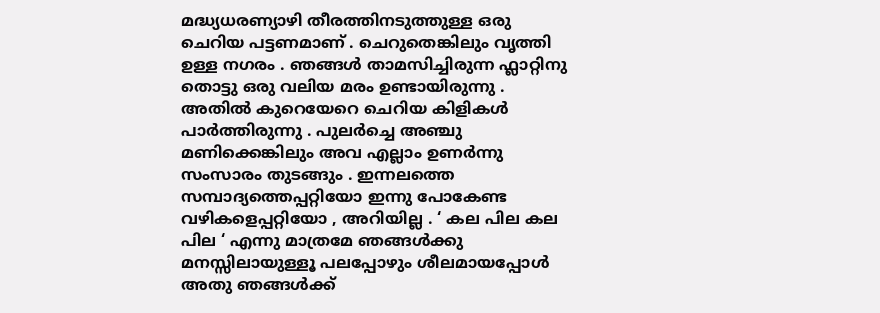മദ്ധ്യധരണ്യാഴി തീരത്തിനടുത്തുള്ള ഒരു ചെറിയ പട്ടണമാണ് . ചെറുതെങ്കിലും വൃത്തി ഉള്ള നഗരം . ഞങ്ങള്‍ താമസിച്ചിരുന്ന ഫ്ലാറ്റിനു തൊട്ടു ഒരു വലിയ മരം ഉണ്ടായിരുന്നു . അതില്‍ കുറെയേറെ ചെറിയ കിളികള്‍ പാര്‍ത്തിരുന്നു . പുലര്‍ച്ചെ അഞ്ചു മണിക്കെങ്കിലും അവ എല്ലാം ഉണര്‍ന്നു   സംസാരം തുടങ്ങും . ഇന്നലത്തെ സമ്പാദ്യത്തെപ്പറ്റിയോ ഇന്നു പോകേണ്ട വഴികളെപ്പറ്റിയോ , അറിയില്ല . ‘ കല പില കല പില ‘ എന്നു മാത്രമേ ഞങ്ങള്‍ക്കു മനസ്സിലായുള്ളൂ പലപ്പോഴും ശീലമായപ്പോള്‍ അതു ഞങ്ങള്‍ക്ക്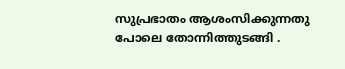സുപ്രഭാതം ആശംസിക്കുന്നതു പോലെ തോന്നിത്തുടങ്ങി .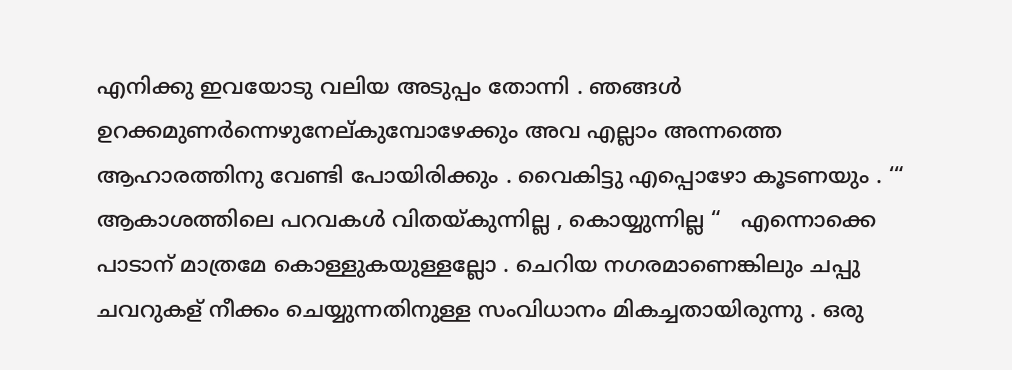എനിക്കു ഇവയോടു വലിയ അടുപ്പം തോന്നി . ഞങ്ങള്‍ ഉറക്കമുണര്‍ന്നെഴുനേല്കുമ്പോഴേക്കും അവ എല്ലാം അന്നത്തെ ആഹാരത്തിനു വേണ്ടി പോയിരിക്കും . വൈകിട്ടു എപ്പൊഴോ കൂടണയും . ‘“ ആകാശത്തിലെ പറവകള്‍ വിതയ്കുന്നില്ല , കൊയ്യുന്നില്ല “   എന്നൊക്കെ പാടാന് മാത്രമേ കൊള്ളുകയുള്ളല്ലോ . ചെറിയ നഗരമാണെങ്കിലും ചപ്പു ചവറുകള് നീക്കം ചെയ്യുന്നതിനുള്ള സംവിധാനം മികച്ചതായിരുന്നു . ഒരു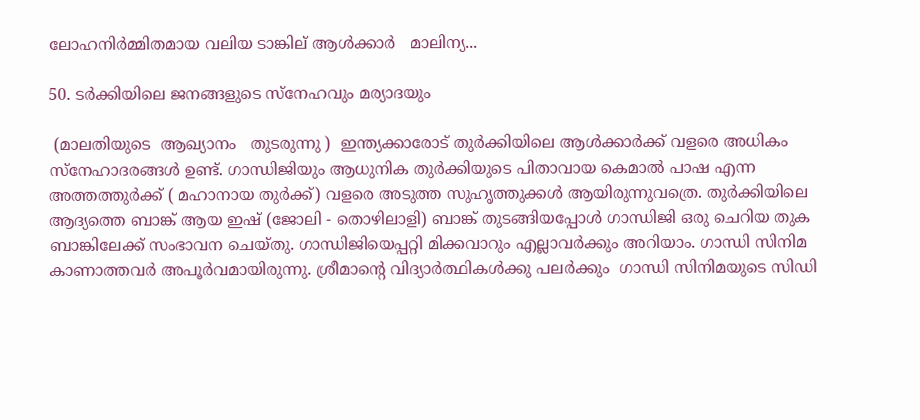ലോഹനിര്‍മ്മിതമായ വലിയ ടാങ്കില് ആള്‍ക്കാര്‍   മാലിന്യ...

50. ടര്‍ക്കിയിലെ ജനങ്ങളുടെ സ്നേഹവും മര്യാദയും

 (മാലതിയുടെ  ആഖ്യാനം   തുടരുന്നു )  ഇന്ത്യക്കാരോട് തുര്‍ക്കിയിലെ ആള്‍ക്കാര്‍ക്ക് വളരെ അധികം സ്നേഹാദരങ്ങള്‍ ഉണ്ട്. ഗാന്ധിജിയും ആധുനിക തുര്‍ക്കിയുടെ പിതാവായ കെമാല്‍ പാഷ എന്ന അത്തത്തുര്‍ക്ക് ( മഹാനായ തുര്‍ക്ക്) വളരെ അടുത്ത സുഹൃത്തുക്കള്‍ ആയിരുന്നുവത്രെ. തുര്‍ക്കിയിലെ ആദ്യത്തെ ബാങ്ക് ആയ ഇഷ് (ജോലി - തൊഴിലാളി) ബാങ്ക് തുടങ്ങിയപ്പോള്‍ ഗാന്ധിജി ഒരു ചെറിയ തുക ബാങ്കിലേക്ക് സംഭാവന ചെയ്തു. ഗാന്ധിജിയെപ്പറ്റി മിക്കവാറും എല്ലാവര്‍ക്കും അറിയാം. ഗാന്ധി സിനിമ കാണാത്തവര്‍ അപൂര്‍വമായിരുന്നു. ശ്രീമാന്റെ വിദ്യാര്‍ത്ഥികള്‍ക്കു പലര്‍ക്കും  ഗാന്ധി സിനിമയുടെ സിഡി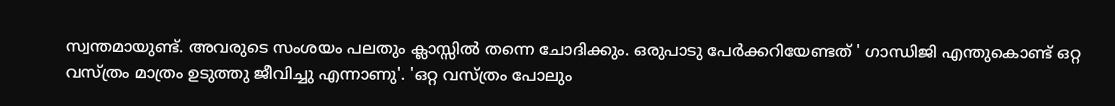സ്വന്തമായുണ്ട്. അവരുടെ സംശയം പലതും ക്ലാസ്സില്‍ തന്നെ ചോദിക്കും. ഒരുപാടു പേര്‍ക്കറിയേണ്ടത് ' ഗാന്ധിജി എന്തുകൊണ്ട് ഒറ്റ വസ്ത്രം മാത്രം ഉടുത്തു ജീവിച്ചു എന്നാണു'. 'ഒറ്റ വസ്ത്രം പോലും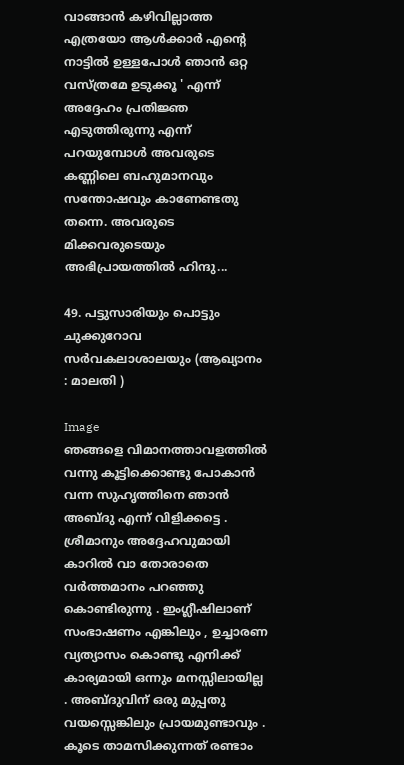വാങ്ങാന്‍ കഴിവില്ലാത്ത എത്രയോ ആള്‍ക്കാര്‍ എന്റെ നാട്ടില്‍ ഉള്ളപോള്‍ ഞാന്‍ ഒറ്റ വസ്ത്രമേ ഉടുക്കൂ ' എന്ന് അദ്ദേഹം പ്രതിജ്ഞ എടുത്തിരുന്നു എന്ന് പറയുമ്പോള്‍ അവരുടെ കണ്ണിലെ ബഹുമാനവും സന്തോഷവും കാണേണ്ടതു തന്നെ. അവരുടെ മിക്കവരുടെയും അഭിപ്രായത്തില്‍ ഹിന്ദു...

49. പട്ടുസാരിയും പൊട്ടും ചുക്കുറോവ സര്‍വകലാശാലയും (ആഖ്യാനം : മാലതി )

Image
ഞങ്ങളെ വിമാനത്താവളത്തില്‍ വന്നു കൂട്ടിക്കൊണ്ടു പോകാന്‍ വന്ന സുഹൃത്തിനെ ഞാന്‍ അബ്ദു എന്ന് വിളിക്കട്ടെ . ശ്രീമാനും അദ്ദേഹവുമായി കാറില്‍ വാ തോരാതെ വര്‍ത്തമാനം പറഞ്ഞു കൊണ്ടിരുന്നു . ഇംഗ്ലീഷിലാണ് സംഭാഷണം എങ്കിലും , ഉച്ചാരണ വ്യത്യാസം കൊണ്ടു എനിക്ക് കാര്യമായി ഒന്നും മനസ്സിലായില്ല . അബ്ദുവിന് ഒരു മുപ്പതു വയസ്സെങ്കിലും പ്രായമുണ്ടാവും . കൂടെ താമസിക്കുന്നത് രണ്ടാം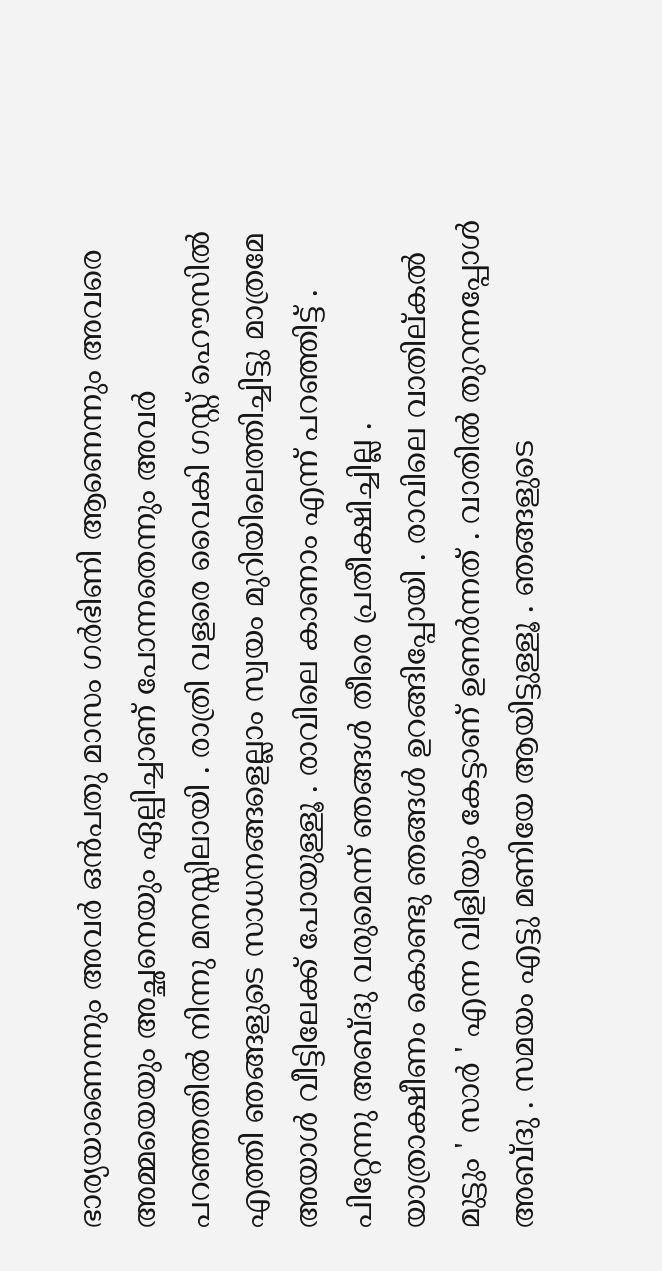ഭാര്യയാണെന്നും അവര്‍ ഒന്‍പതു മാസം ഗര്‍ഭിണി ആണെന്നും അവരെ അമ്മയെയും അച്ഛനെയും ഏല്പിച്ചാണ് പോന്നതെന്നും അവര്‍ പറഞ്ഞതില്‍ നിന്നു മനസ്സിലായി . രാത്രി വളരെ വൈകി ഗസ്റ്റ് ഹൌസില്‍ എത്തി ഞങ്ങളുടെ സാധനങ്ങളെല്ലാം സ്വയം മുറിയിലെത്തിച്ചിട്ടു മാത്രമേ അയാള്‍ വീട്ടിലേക്ക് പോയുള്ളൂ . രാവിലെ കാണാം എന്ന് പറഞ്ഞിട്ട് . പിറ്റേന്നു അബ്ദു വരുമെന്ന് ഞങ്ങള്‍ തീരെ പ്രതീക്ഷിച്ചില്ല . യാത്രാക്ഷീണം കൊണ്ടു ഞങ്ങള്‍ ഉറങ്ങിപ്പോയി . രാവിലെ വാതില്കല്‍ മുട്ടും ' സാര്‍ ' എന്ന വിളിയും കേട്ടാണ്‌ ഉണര്‍ന്നത് . വാതില്‍ തുറന്നപ്പോള്‍ അബ്ദു . സമയം എട്ടു മണിയേ ആയിട്ടുള്ളൂ . ഞങ്ങളുടെ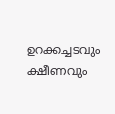ഉറക്കച്ചടവും ക്ഷീണവും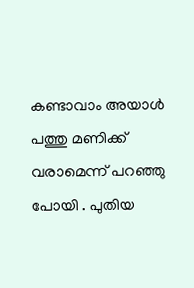കണ്ടാവാം അയാള്‍ പത്തു മണിക്ക് വരാമെന്ന് പറഞ്ഞു പോയി‌ . പുതിയ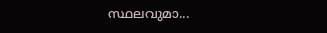സ്ഥലവുമാ...